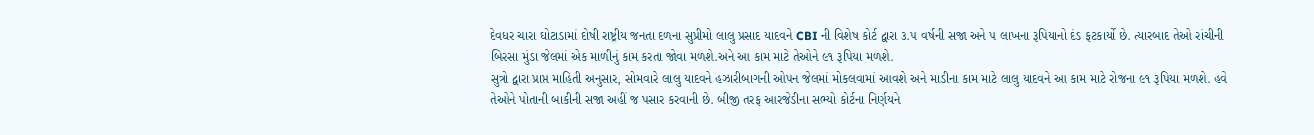દેવધર ચારા ઘોટાડામાં દોષી રાષ્ટ્રીય જનતા દળના સુપ્રીમો લાલુ પ્રસાદ યાદવને CBI ની વિશેષ કોર્ટ દ્વારા ૩.૫ વર્ષની સજા અને ૫ લાખના રૂપિયાનો દંડ ફટકાર્યો છે. ત્યારબાદ તેઓ રાંચીની બિરસા મુંડા જેલમાં એક માળીનું કામ કરતા જોવા મળશે.અને આ કામ માટે તેઓને ૯૧ રૂપિયા મળશે.
સુત્રો દ્વારા પ્રાપ્ત માહિતી અનુસાર, સોમવારે લાલુ યાદવને હઝારીબાગની ઓપન જેલમાં મોકલવામાં આવશે અને માડીના કામ માટે લાલુ યાદવને આ કામ માટે રોજના ૯૧ રૂપિયા મળશે. હવે તેઓને પોતાની બાકીની સજા અહીં જ પસાર કરવાની છે. બીજી તરફ આરજેડીના સભ્યો કોર્ટના નિર્ણયને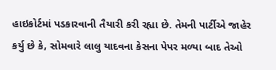હાઇકોર્ટમાં પડકારવાની તૈયારી કરી રહ્યા છે. તેમની પાર્ટીએ જાહેર કર્યુ છે કે, સોમવારે લાલુ યાદવના કેસના પેપર મળ્યા બાદ તેઓ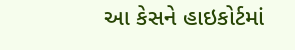આ કેસને હાઇકોર્ટમાં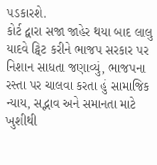પડકારશે.
કોર્ટ દ્વારા સજા જાહેર થયા બાદ લાલુ યાદવે ટ્વિટ કરીને ભાજપ સરકાર પર નિશાન સાધતા જણાવ્યું, ભાજપના રસ્તા પર ચાલવા કરતા હું સામાજિક ન્યાય, સદ્ભાવ અને સમાનતા માટે ખુશીથી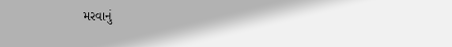મરવાનું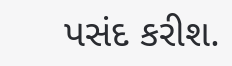પસંદ કરીશ.